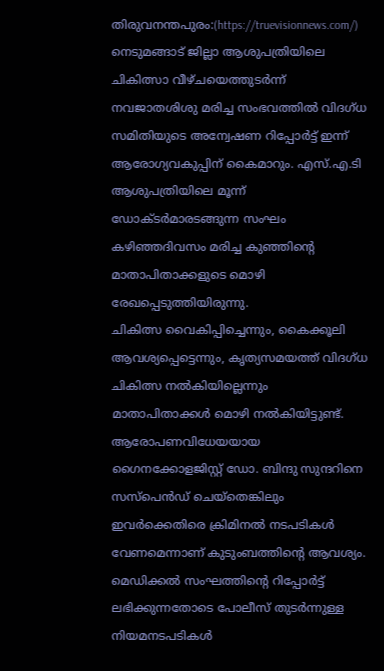തിരുവനന്തപുരം:(https://truevisionnews.com/) നെടുമങ്ങാട് ജില്ലാ ആശുപത്രിയിലെ ചികിത്സാ വീഴ്ചയെത്തുടർന്ന് നവജാതശിശു മരിച്ച സംഭവത്തിൽ വിദഗ്ധ സമിതിയുടെ അന്വേഷണ റിപ്പോർട്ട് ഇന്ന് ആരോഗ്യവകുപ്പിന് കൈമാറും. എസ്.എ.ടി ആശുപത്രിയിലെ മൂന്ന് ഡോക്ടർമാരടങ്ങുന്ന സംഘം കഴിഞ്ഞദിവസം മരിച്ച കുഞ്ഞിന്റെ മാതാപിതാക്കളുടെ മൊഴി രേഖപ്പെടുത്തിയിരുന്നു.
ചികിത്സ വൈകിപ്പിച്ചെന്നും, കൈക്കൂലി ആവശ്യപ്പെട്ടെന്നും, കൃത്യസമയത്ത് വിദഗ്ധ ചികിത്സ നൽകിയില്ലെന്നും മാതാപിതാക്കൾ മൊഴി നൽകിയിട്ടുണ്ട്. ആരോപണവിധേയയായ ഗൈനക്കോളജിസ്റ്റ് ഡോ. ബിന്ദു സുന്ദറിനെ സസ്പെൻഡ് ചെയ്തെങ്കിലും ഇവർക്കെതിരെ ക്രിമിനൽ നടപടികൾ വേണമെന്നാണ് കുടുംബത്തിന്റെ ആവശ്യം.
മെഡിക്കൽ സംഘത്തിന്റെ റിപ്പോർട്ട് ലഭിക്കുന്നതോടെ പോലീസ് തുടർന്നുള്ള നിയമനടപടികൾ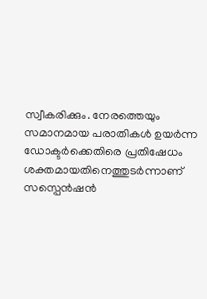സ്വീകരിക്കും. നേരത്തെയും സമാനമായ പരാതികൾ ഉയർന്ന ഡോക്ടർക്കെതിരെ പ്രതിഷേധം ശക്തമായതിനെത്തുടർന്നാണ് സസ്പെൻഷൻ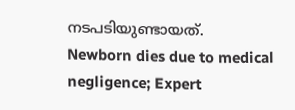നടപടിയുണ്ടായത്.
Newborn dies due to medical negligence; Expert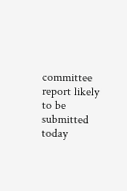committee report likely to be submitted today